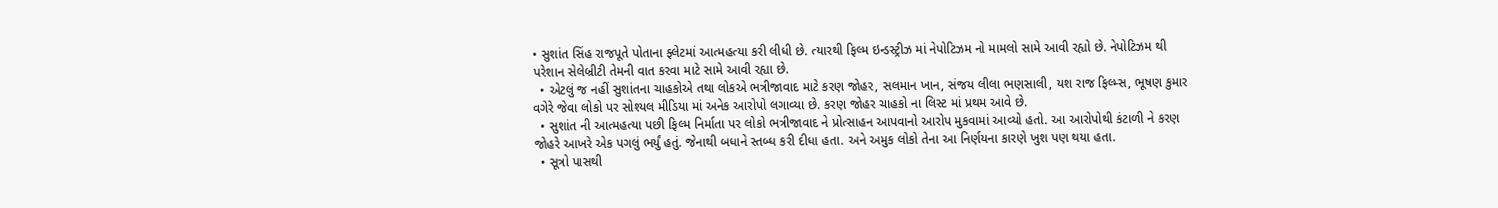• સુશાંત સિંહ રાજપૂતે પોતાના ફ્લેટમાં આત્મહત્યા કરી લીધી છે. ત્યારથી ફિલ્મ ઇન્ડસ્ટ્રીઝ માં નેપોટિઝમ નો મામલો સામે આવી રહ્યો છે. નેપોટિઝમ થી પરેશાન સેલેબ્રીટી તેમની વાત કરવા માટે સામે આવી રહ્યા છે.
  • એટલું જ નહીં સુશાંતના ચાહકોએ તથા લોકએ ભત્રીજાવાદ માટે કરણ જોહર, સલમાન ખાન, સંજય લીલા ભણસાલી, યશ રાજ ફિલ્મ્સ, ભૂષણ કુમાર વગેરે જેવા લોકો પર સોશ્યલ મીડિયા માં અનેક આરોપો લગાવ્યા છે. કરણ જોહર ચાહકો ના લિસ્ટ માં પ્રથમ આવે છે.
  • સુશાંત ની આત્મહત્યા પછી ફિલ્મ નિર્માતા પર લોકો ભત્રીજાવાદ ને પ્રોત્સાહન આપવાનો આરોપ મુકવામાં આવ્યો હતો. આ આરોપોથી કંટાળી ને કરણ જોહરે આખરે એક પગલું ભર્યું હતું. જેનાથી બધાને સ્તબ્ધ કરી દીધા હતા. અને અમુક લોકો તેના આ નિર્ણયના કારણે ખુશ પણ થયા હતા.
  • સૂત્રો પાસથી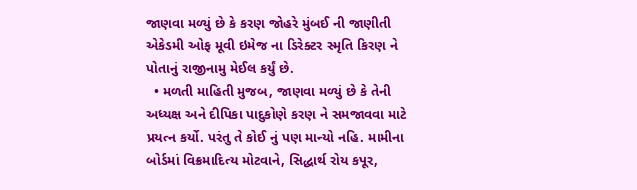જાણવા મળ્યું છે કે કરણ જોહરે મુંબઈ ની જાણીતી એકેડમી ઓફ મૂવી ઇમેજ ના ડિરેક્ટર સ્મૃતિ કિરણ ને પોતાનું રાજીનામુ મેઈલ કર્યું છે.
  • મળતી માહિતી મુજબ, જાણવા મળ્યું છે કે તેની અધ્યક્ષ અને દીપિકા પાદુકોણે કરણ ને સમજાવવા માટે પ્રયત્ન કર્યો. પરંતુ તે કોઈ નું પણ માન્યો નહિ. મામીના બોર્ડમાં વિક્રમાદિત્ય મોટવાને, સિદ્ધાર્થ રોય કપૂર,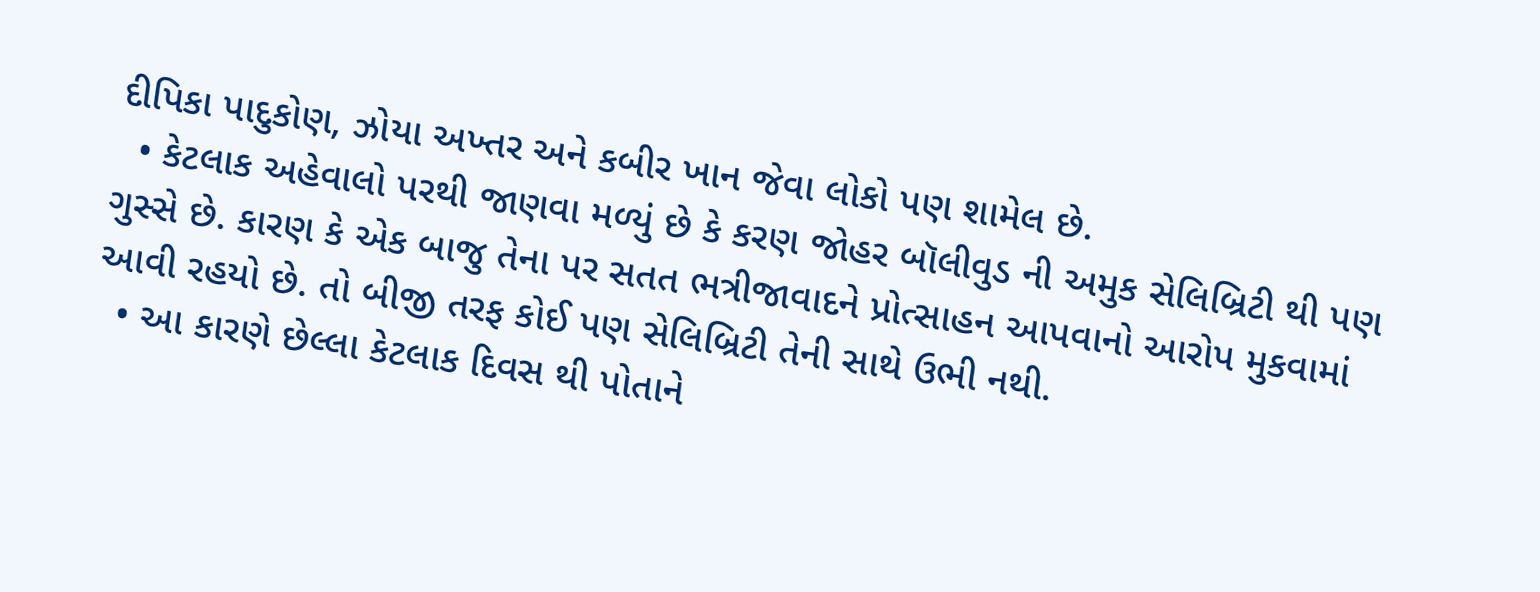દીપિકા પાદુકોણ, ઝોયા અખ્તર અને કબીર ખાન જેવા લોકો પણ શામેલ છે.
  • કેટલાક અહેવાલો પરથી જાણવા મળ્યું છે કે કરણ જોહર બૉલીવુડ ની અમુક સેલિબ્રિટી થી પણ ગુસ્સે છે. કારણ કે એક બાજુ તેના પર સતત ભત્રીજાવાદને પ્રોત્સાહન આપવાનો આરોપ મુકવામાં આવી રહયો છે. તો બીજી તરફ કોઈ પણ સેલિબ્રિટી તેની સાથે ઉભી નથી.
  • આ કારણે છેલ્લા કેટલાક દિવસ થી પોતાને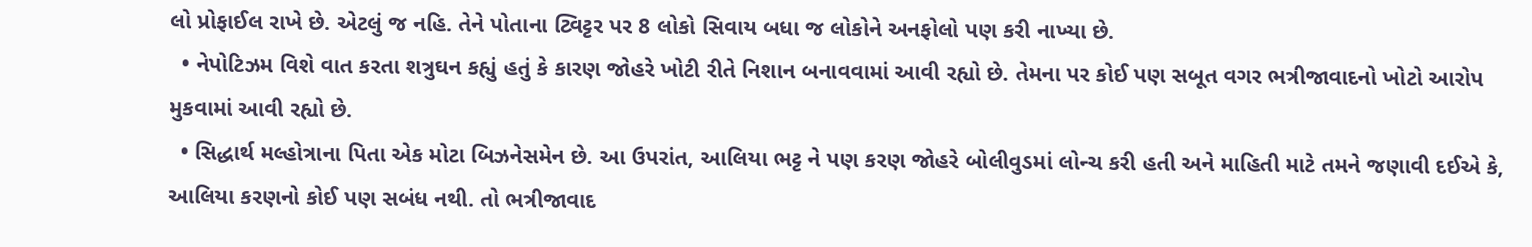લો પ્રોફાઈલ રાખે છે. એટલું જ નહિ. તેને પોતાના ટ્વિટ્ટર પર 8 લોકો સિવાય બધા જ લોકોને અનફોલો પણ કરી નાખ્યા છે.
  • નેપોટિઝમ વિશે વાત કરતા શત્રુઘન કહ્યું હતું કે કારણ જોહરે ખોટી રીતે નિશાન બનાવવામાં આવી રહ્યો છે. તેમના પર કોઈ પણ સબૂત વગર ભત્રીજાવાદનો ખોટો આરોપ મુકવામાં આવી રહ્યો છે.
  • સિદ્ધાર્થ મલ્હોત્રાના પિતા એક મોટા બિઝનેસમેન છે. આ ઉપરાંત, આલિયા ભટ્ટ ને પણ કરણ જોહરે બોલીવુડમાં લોન્ચ કરી હતી અને માહિતી માટે તમને જણાવી દઈએ કે, આલિયા કરણનો કોઈ પણ સબંધ નથી. તો ભત્રીજાવાદ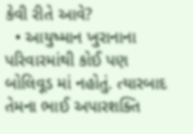કેવી રીતે આવે?
  • આયુષ્માન ખુરાનાના પરિવારમાંથી કોઈ પણ બોલિવૂડ માં નહોતું. ત્યારબાદ તેમના ભાઈ અપારશક્તિ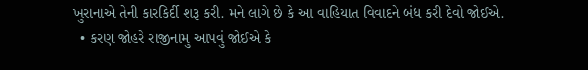ખુરાનાએ તેની કારકિર્દી શરૂ કરી. મને લાગે છે કે આ વાહિયાત વિવાદને બંધ કરી દેવો જોઈએ.
  • કરણ જોહરે રાજીનામુ આપવું જોઈએ કે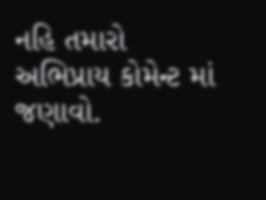નહિ તમારો અભિપ્રાય કોમેન્ટ માં જણાવો.